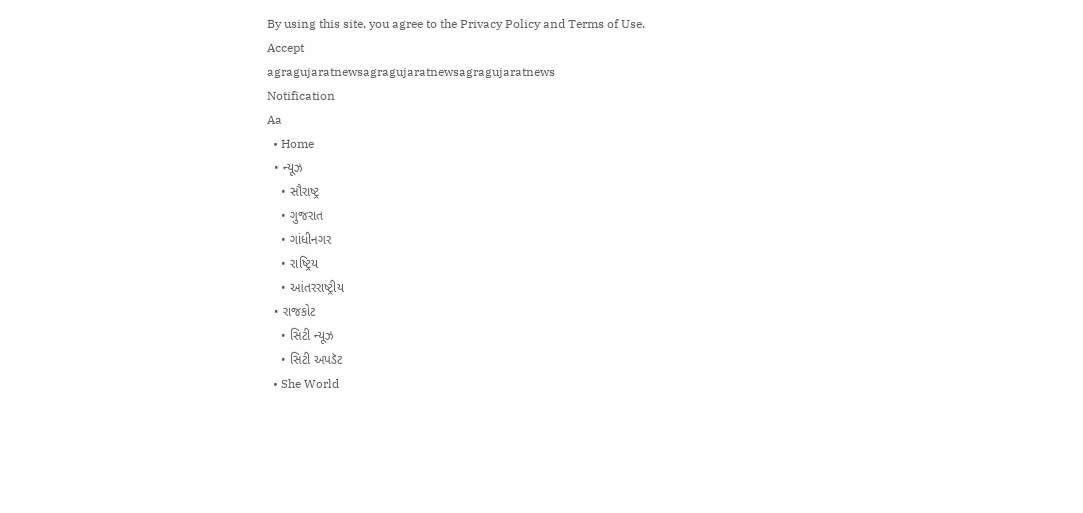By using this site, you agree to the Privacy Policy and Terms of Use.
Accept
agragujaratnewsagragujaratnewsagragujaratnews
Notification
Aa
  • Home
  • ન્યૂઝ
    • સૌરાષ્ટ્ર
    • ગુજરાત
    • ગાંધીનગર
    • રાષ્ટ્રિય
    • આંતરરાષ્ટ્રીય
  • રાજકોટ
    • સિટી ન્યૂઝ
    • સિટી અપડૅટ
  • She World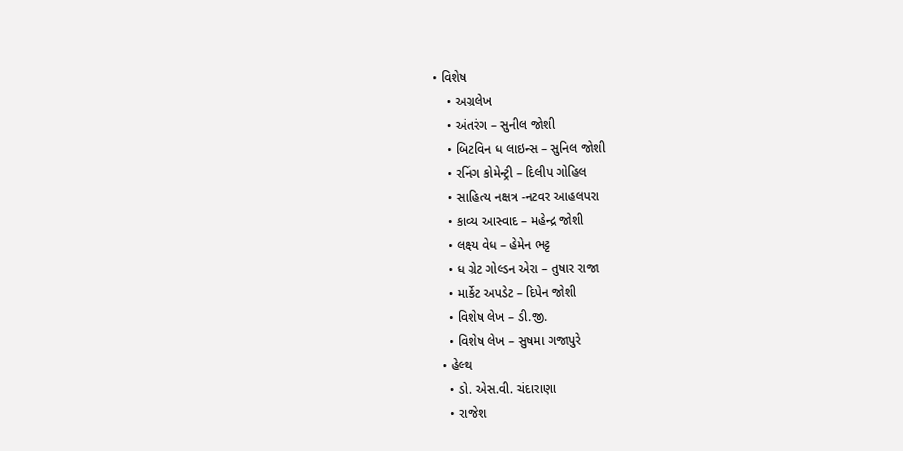• વિશેષ
    • અગ્રલેખ
    • અંતરંગ – સુનીલ જોશી
    • બિટવિન ધ લાઇન્સ – સુનિલ જોશી
    • રનિંગ કોમેન્ટ્રી – દિલીપ ગોહિલ
    • સાહિત્ય નક્ષત્ર -નટવર આહલપરા
    • કાવ્ય આસ્વાદ – મહેન્દ્ર જોશી
    • લક્ષ્ય વેધ – હેમેન ભટ્ટ
    • ધ ગ્રેટ ગોલ્ડન એરા – તુષાર રાજા
    • માર્કેટ અપડેટ – દિપેન જોશી
    • વિશેષ લેખ – ડી.જી.
    • વિશેષ લેખ – સુષમા ગજાપુરે
  • હેલ્થ
    • ડો. એસ.વી. ચંદારાણા
    • રાજેશ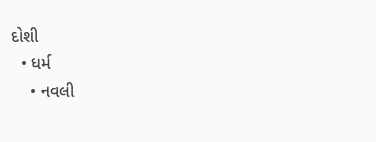દોશી
  • ધર્મ
    • નવલી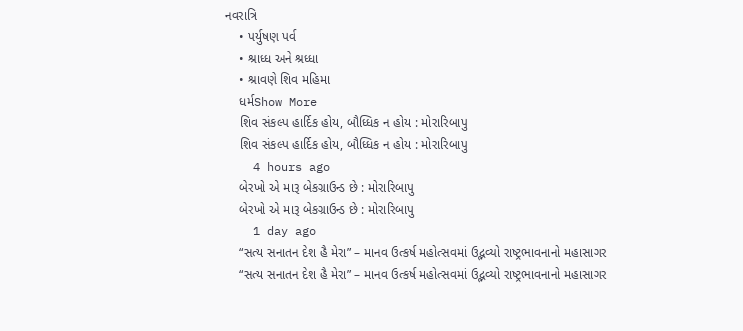નવરાત્રિ
    • પર્યુષણ પર્વ
    • શ્રાધ્ધ અને શ્રધ્ધા
    • શ્રાવણે શિવ મહિમા
    ધર્મShow More
    શિવ સંકલ્પ હાર્દિક હોય, બૌધ્ધિક ન હોય : મોરારિબાપુ
    શિવ સંકલ્પ હાર્દિક હોય, બૌધ્ધિક ન હોય : મોરારિબાપુ
    4 hours ago
    બેરખો એ મારૂ બેકગ્રાઉન્ડ છે : મોરારિબાપુ
    બેરખો એ મારૂ બેકગ્રાઉન્ડ છે : મોરારિબાપુ
    1 day ago
    “સત્ય સનાતન દેશ હૈ મેરા” – માનવ ઉત્કર્ષ મહોત્સવમાં ઉદ્ભવ્યો રાષ્ટ્રભાવનાનો મહાસાગર
    “સત્ય સનાતન દેશ હૈ મેરા” – માનવ ઉત્કર્ષ મહોત્સવમાં ઉદ્ભવ્યો રાષ્ટ્રભાવનાનો મહાસાગર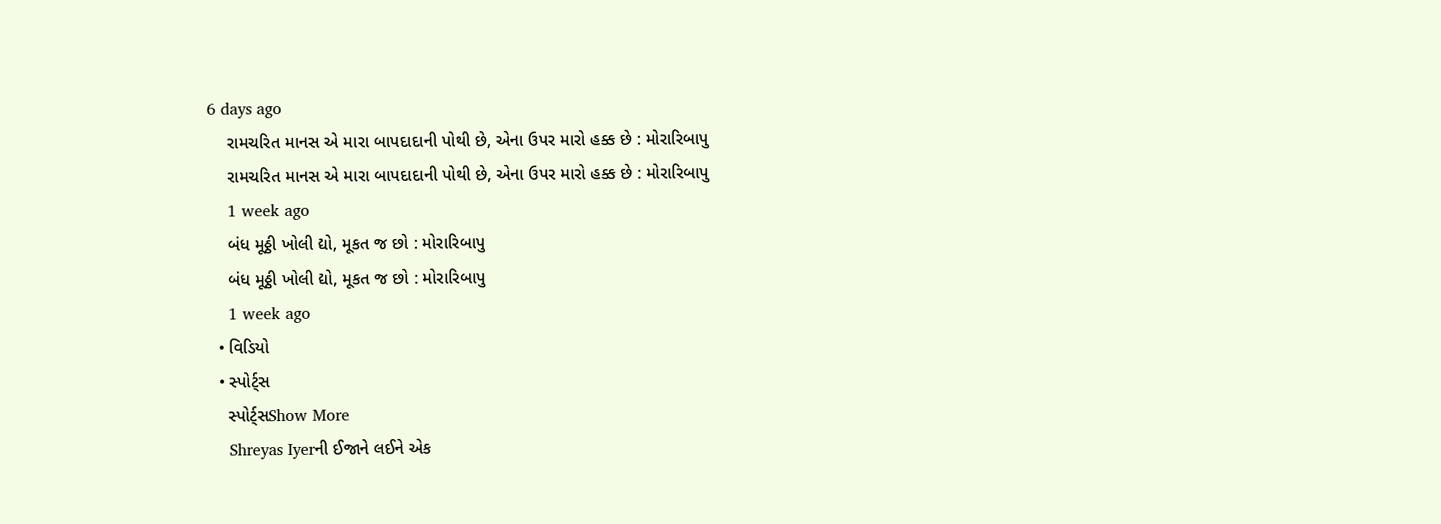6 days ago
    રામચરિત માનસ એ મારા બાપદાદાની પોથી છે, એના ઉપર મારો હક્ક છે : મોરારિબાપુ
    રામચરિત માનસ એ મારા બાપદાદાની પોથી છે, એના ઉપર મારો હક્ક છે : મોરારિબાપુ
    1 week ago
    બંધ મૂઠ્ઠી ખોલી દ્યો, મૂકત જ છો : મોરારિબાપુ
    બંધ મૂઠ્ઠી ખોલી દ્યો, મૂકત જ છો : મોરારિબાપુ
    1 week ago
  • વિડિયો
  • સ્પોર્ટ્સ
    સ્પોર્ટ્સShow More
    Shreyas Iyerની ઈજાને લઈને એક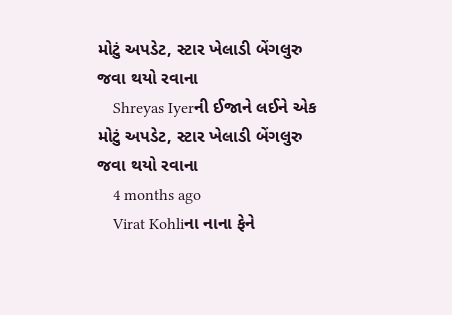મોટું અપડેટ, સ્ટાર ખેલાડી બેંગલુરુ જવા થયો રવાના
    Shreyas Iyerની ઈજાને લઈને એક મોટું અપડેટ, સ્ટાર ખેલાડી બેંગલુરુ જવા થયો રવાના
    4 months ago
    Virat Kohliના નાના ફેને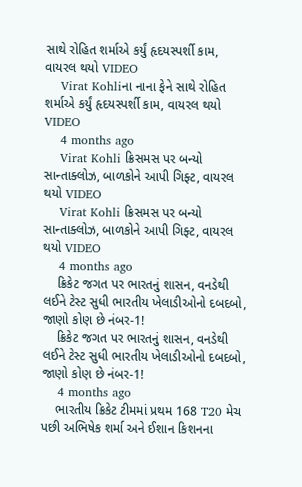સાથે રોહિત શર્માએ કર્યું હૃદયસ્પર્શી કામ, વાયરલ થયો VIDEO
    Virat Kohliના નાના ફેને સાથે રોહિત શર્માએ કર્યું હૃદયસ્પર્શી કામ, વાયરલ થયો VIDEO
    4 months ago
    Virat Kohli ક્રિસમસ પર બન્યો સાન્તાક્લોઝ, બાળકોને આપી ગિફ્ટ, વાયરલ થયો VIDEO
    Virat Kohli ક્રિસમસ પર બન્યો સાન્તાક્લોઝ, બાળકોને આપી ગિફ્ટ, વાયરલ થયો VIDEO
    4 months ago
    ક્રિકેટ જગત પર ભારતનું શાસન, વનડેથી લઈને ટેસ્ટ સુધી ભારતીય ખેલાડીઓનો દબદબો, જાણો કોણ છે નંબર-1!
    ક્રિકેટ જગત પર ભારતનું શાસન, વનડેથી લઈને ટેસ્ટ સુધી ભારતીય ખેલાડીઓનો દબદબો, જાણો કોણ છે નંબર-1!
    4 months ago
    ભારતીય ક્રિકેટ ટીમમાં પ્રથમ 168 T20 મેચ પછી અભિષેક શર્મા અને ઈશાન કિશનના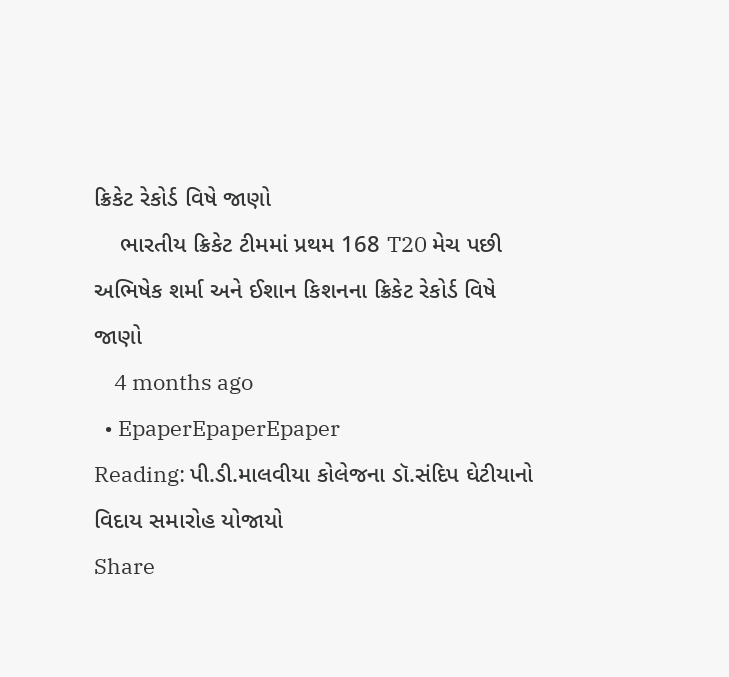ક્રિકેટ રેકોર્ડ વિષે જાણો
    ભારતીય ક્રિકેટ ટીમમાં પ્રથમ 168 T20 મેચ પછી અભિષેક શર્મા અને ઈશાન કિશનના ક્રિકેટ રેકોર્ડ વિષે જાણો
    4 months ago
  • EpaperEpaperEpaper
Reading: પી.ડી.માલવીયા કોલેજના ડૉ.સંદિપ ઘેટીયાનો વિદાય સમારોહ યોજાયો
Share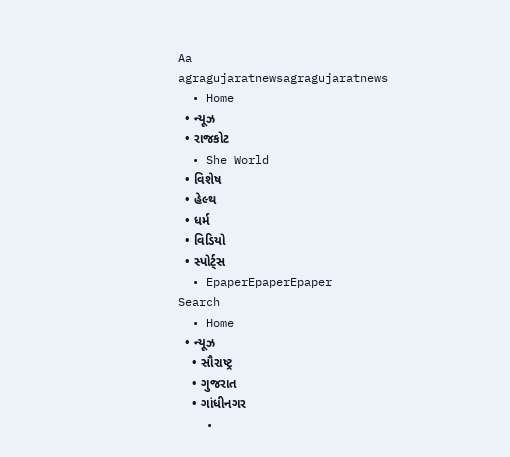Aa
agragujaratnewsagragujaratnews
  • Home
  • ન્યૂઝ
  • રાજકોટ
  • She World
  • વિશેષ
  • હેલ્થ
  • ધર્મ
  • વિડિયો
  • સ્પોર્ટ્સ
  • EpaperEpaperEpaper
Search
  • Home
  • ન્યૂઝ
    • સૌરાષ્ટ્ર
    • ગુજરાત
    • ગાંધીનગર
    •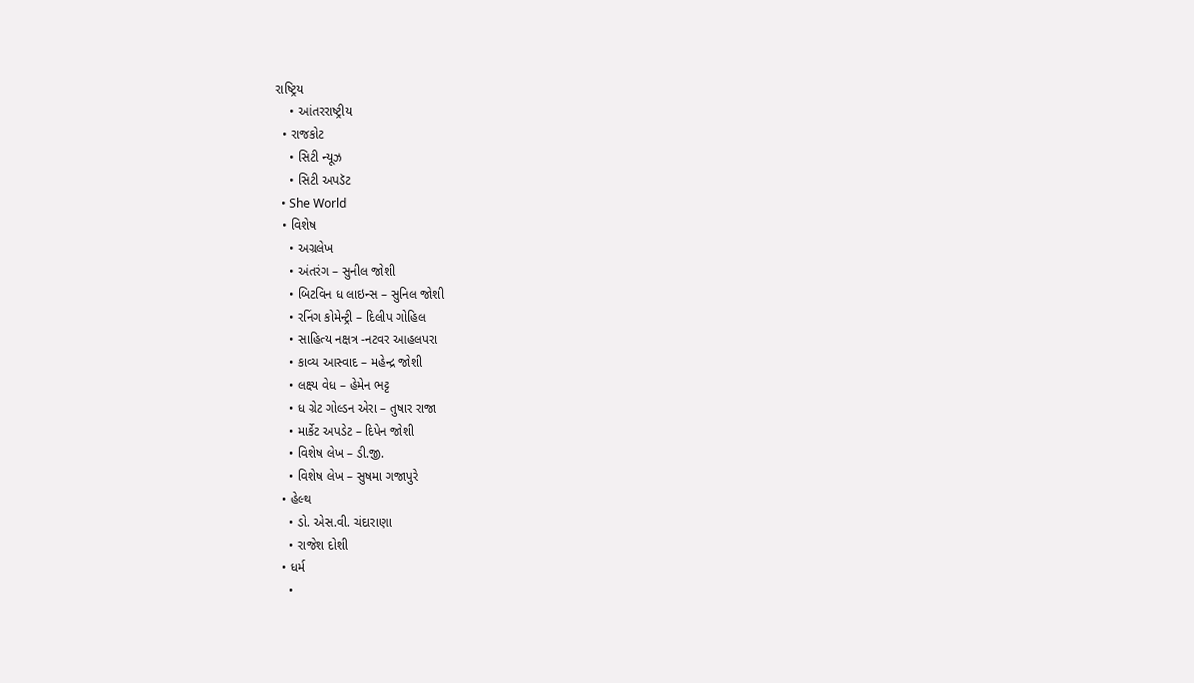રાષ્ટ્રિય
    • આંતરરાષ્ટ્રીય
  • રાજકોટ
    • સિટી ન્યૂઝ
    • સિટી અપડૅટ
  • She World
  • વિશેષ
    • અગ્રલેખ
    • અંતરંગ – સુનીલ જોશી
    • બિટવિન ધ લાઇન્સ – સુનિલ જોશી
    • રનિંગ કોમેન્ટ્રી – દિલીપ ગોહિલ
    • સાહિત્ય નક્ષત્ર -નટવર આહલપરા
    • કાવ્ય આસ્વાદ – મહેન્દ્ર જોશી
    • લક્ષ્ય વેધ – હેમેન ભટ્ટ
    • ધ ગ્રેટ ગોલ્ડન એરા – તુષાર રાજા
    • માર્કેટ અપડેટ – દિપેન જોશી
    • વિશેષ લેખ – ડી.જી.
    • વિશેષ લેખ – સુષમા ગજાપુરે
  • હેલ્થ
    • ડો. એસ.વી. ચંદારાણા
    • રાજેશ દોશી
  • ધર્મ
    •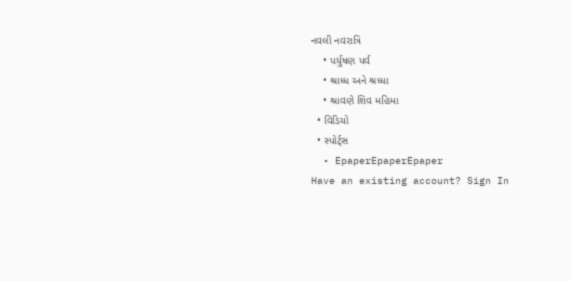નવલી નવરાત્રિ
    • પર્યુષણ પર્વ
    • શ્રાધ્ધ અને શ્રધ્ધા
    • શ્રાવણે શિવ મહિમા
  • વિડિયો
  • સ્પોર્ટ્સ
  • EpaperEpaperEpaper
Have an existing account? Sign In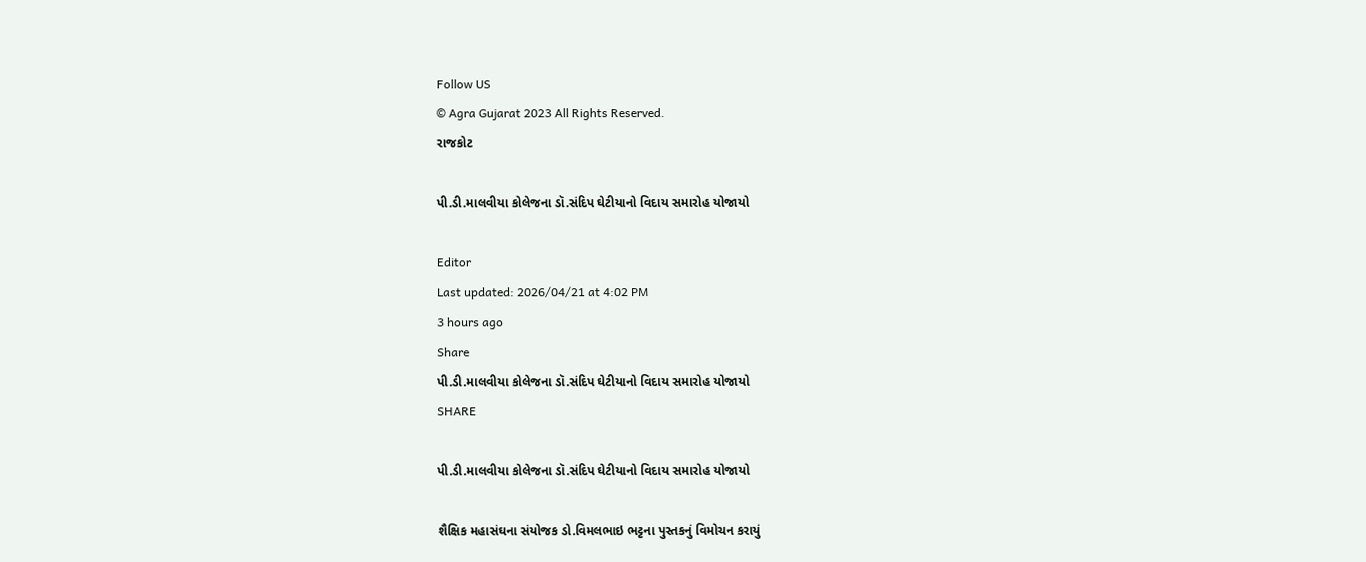Follow US
© Agra Gujarat 2023 All Rights Reserved.
રાજકોટ

પી.ડી.માલવીયા કોલેજના ડૉ.સંદિપ ઘેટીયાનો વિદાય સમારોહ યોજાયો

Editor
Last updated: 2026/04/21 at 4:02 PM
3 hours ago
Share
પી.ડી.માલવીયા કોલેજના ડૉ.સંદિપ ઘેટીયાનો વિદાય સમારોહ યોજાયો
SHARE

પી.ડી.માલવીયા કોલેજના ડૉ.સંદિપ ઘેટીયાનો વિદાય સમારોહ યોજાયો

શૈક્ષિક મહાસંઘના સંયોજક ડો.વિમલભાઇ ભટ્ટના પુસ્તકનું વિમોચન કરાયું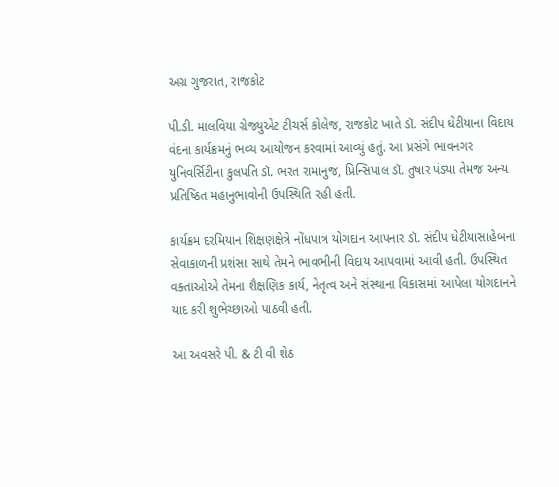અગ્ર ગુજરાત, રાજકોટ

પી.ડી. માલવિયા ગ્રેજ્યુએટ ટીચર્સ કોલેજ, રાજકોટ ખાતે ડૉ. સંદીપ ધેટીયાના વિદાય વંદના કાર્યક્રમનું ભવ્ય આયોજન કરવામાં આવ્યું હતું. આ પ્રસંગે ભાવનગર યુનિવર્સિટીના કુલપતિ ડૉ. ભરત રામાનુજ, પ્રિન્સિપાલ ડૉ. તુષાર પંડ્યા તેમજ અન્ય પ્રતિષ્ઠિત મહાનુભાવોની ઉપસ્થિતિ રહી હતી.

કાર્યક્રમ દરમિયાન શિક્ષણક્ષેત્રે નોંધપાત્ર યોગદાન આપનાર ડૉ. સંદીપ ધેટીયાસાહેબના સેવાકાળની પ્રશંસા સાથે તેમને ભાવભીની વિદાય આપવામાં આવી હતી. ઉપસ્થિત વક્તાઓએ તેમના શૈક્ષણિક કાર્ય, નેતૃત્વ અને સંસ્થાના વિકાસમાં આપેલા યોગદાનને યાદ કરી શુભેચ્છાઓ પાઠવી હતી.

આ અવસરે પી. & ટી વી શેઠ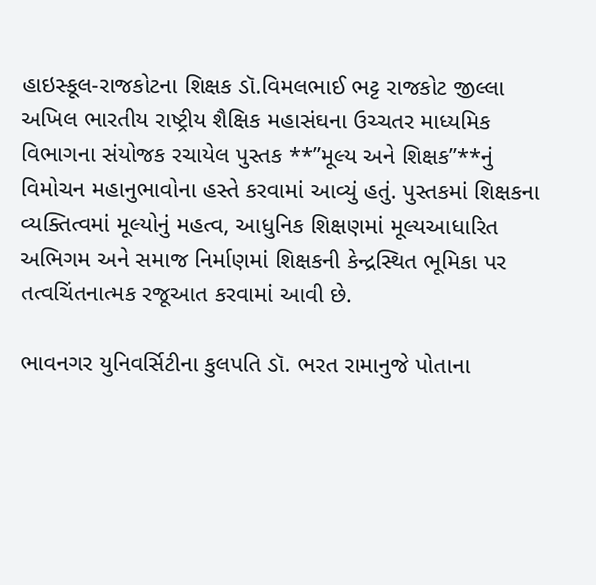હાઇસ્કૂલ-રાજકોટના શિક્ષક ડૉ.વિમલભાઈ ભટ્ટ રાજકોટ જીલ્લા અખિલ ભારતીય રાષ્ટ્રીય શૈક્ષિક મહાસંઘના ઉચ્ચતર માધ્યમિક વિભાગના સંયોજક રચાયેલ પુસ્તક **”મૂલ્ય અને શિક્ષક”**નું વિમોચન મહાનુભાવોના હસ્તે કરવામાં આવ્યું હતું. પુસ્તકમાં શિક્ષકના વ્યક્તિત્વમાં મૂલ્યોનું મહત્વ, આધુનિક શિક્ષણમાં મૂલ્યઆધારિત અભિગમ અને સમાજ નિર્માણમાં શિક્ષકની કેન્દ્રસ્થિત ભૂમિકા પર તત્વચિંતનાત્મક રજૂઆત કરવામાં આવી છે.

ભાવનગર યુનિવર્સિટીના કુલપતિ ડૉ. ભરત રામાનુજે પોતાના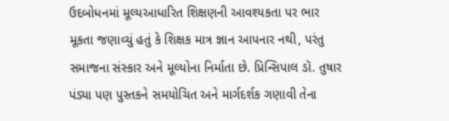ઉદબોધનમાં મૂલ્યઆધારિત શિક્ષણની આવશ્યકતા પર ભાર મૂકતા જણાવ્યું હતું કે શિક્ષક માત્ર જ્ઞાન આપનાર નથી, પરંતુ સમાજના સંસ્કાર અને મૂલ્યોના નિર્માતા છે. પ્રિન્સિપાલ ડૉ. તુષાર પંડ્યા પણ પુસ્તકને સમયોચિત અને માર્ગદર્શક ગણાવી તેના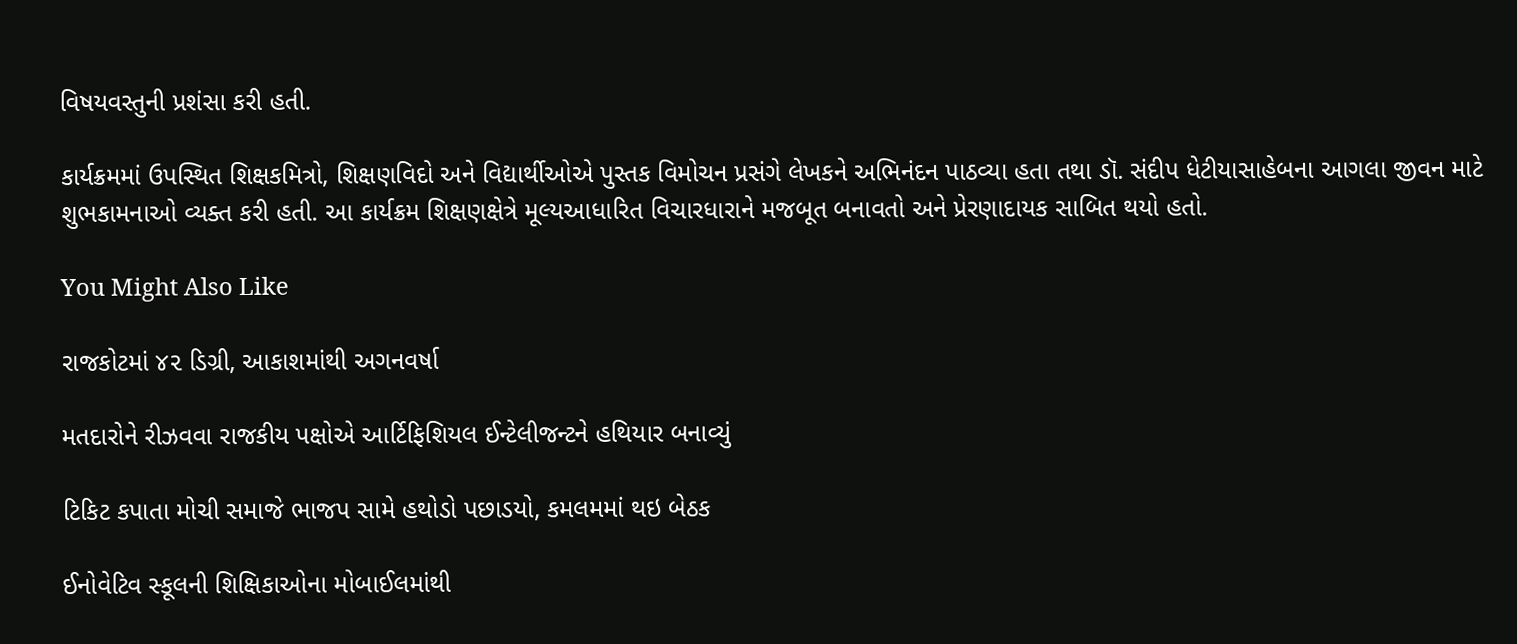વિષયવસ્તુની પ્રશંસા કરી હતી.

કાર્યક્રમમાં ઉપસ્થિત શિક્ષકમિત્રો, શિક્ષણવિદો અને વિદ્યાર્થીઓએ પુસ્તક વિમોચન પ્રસંગે લેખકને અભિનંદન પાઠવ્યા હતા તથા ડૉ. સંદીપ ધેટીયાસાહેબના આગલા જીવન માટે શુભકામનાઓ વ્યક્ત કરી હતી. આ કાર્યક્રમ શિક્ષણક્ષેત્રે મૂલ્યઆધારિત વિચારધારાને મજબૂત બનાવતો અને પ્રેરણાદાયક સાબિત થયો હતો.

You Might Also Like

રાજકોટમાં ૪૨ ડિગ્રી, આકાશમાંથી અગનવર્ષા

મતદારોને રીઝવવા રાજકીય પક્ષોએ આર્ટિફિશિયલ ઈન્ટેલીજન્ટને હથિયાર બનાવ્યું

ટિકિટ કપાતા મોચી સમાજે ભાજપ સામે હથોડો પછાડયો, કમલમમાં થઇ બેઠક

ઈનોવેટિવ સ્કૂલની શિક્ષિકાઓના મોબાઈલમાંથી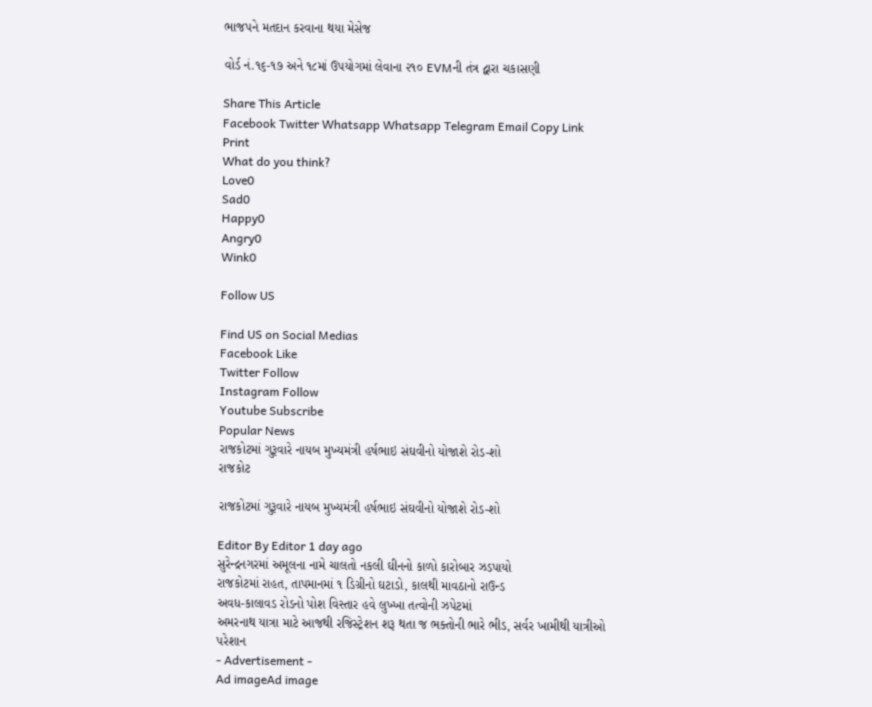ભાજપને મતદાન કરવાના થયા મેસેજ

વોર્ડ નં.૧૬-૧૭ અને ૧૮માં ઉપયોગમાં લેવાના ૨૧૦ EVMની તંત્ર દ્વારા ચકાસણી

Share This Article
Facebook Twitter Whatsapp Whatsapp Telegram Email Copy Link Print
What do you think?
Love0
Sad0
Happy0
Angry0
Wink0

Follow US

Find US on Social Medias
Facebook Like
Twitter Follow
Instagram Follow
Youtube Subscribe
Popular News
રાજકોટમાં ગુરૂવારે નાયબ મુખ્યમંત્રી હર્ષભાઇ સંઘવીનો યોજાશે રોડ-શો
રાજકોટ

રાજકોટમાં ગુરૂવારે નાયબ મુખ્યમંત્રી હર્ષભાઇ સંઘવીનો યોજાશે રોડ-શો

Editor By Editor 1 day ago
સુરેન્દ્રનગરમાં અમૂલના નામે ચાલતો નકલી ઘીનનો કાળો કારોબાર ઝડપાયો
રાજકોટમાં રાહત, તાપમાનમાં ૧ ડિગ્રીનો ઘટાડો, કાલથી માવઠાનો રાઉન્ડ
અવધ-કાલાવડ રોડનો પોશ વિસ્તાર હવે લુખ્ખા તત્વોની ઝપેટમાં
અમરનાથ યાત્રા માટે આજથી રજિસ્ટ્રેશન શરૂ થતા જ ભક્તોની ભારે ભીડ, સર્વર ખામીથી યાત્રીઓ પરેશાન
- Advertisement -
Ad imageAd image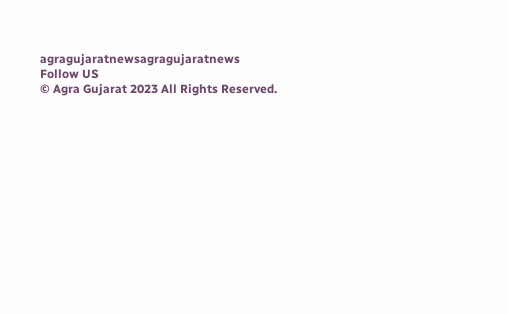agragujaratnewsagragujaratnews
Follow US
© Agra Gujarat 2023 All Rights Reserved.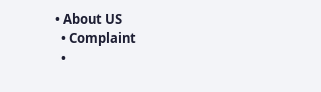• About US
  • Complaint
  •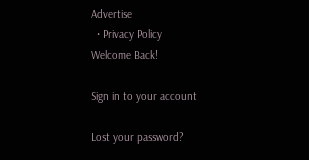Advertise
  • Privacy Policy
Welcome Back!

Sign in to your account

Lost your password?